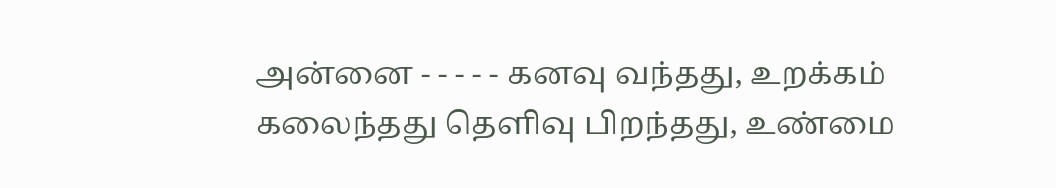அன்னை - - - - - கனவு வந்தது, உறக்கம் கலைந்தது தெளிவு பிறந்தது, உண்மை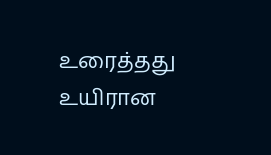உரைத்தது உயிரான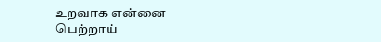உறவாக என்னை பெற்றாய்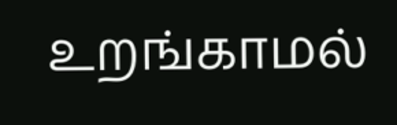உறங்காமல்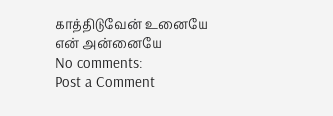காத்திடுவேன் உனையே என் அன்னையே
No comments:
Post a Comment